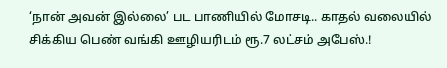‘நான் அவன் இல்லை’ பட பாணியில் மோசடி.. காதல் வலையில் சிக்கிய பெண் வங்கி ஊழியரிடம் ரூ.7 லட்சம் அபேஸ்.!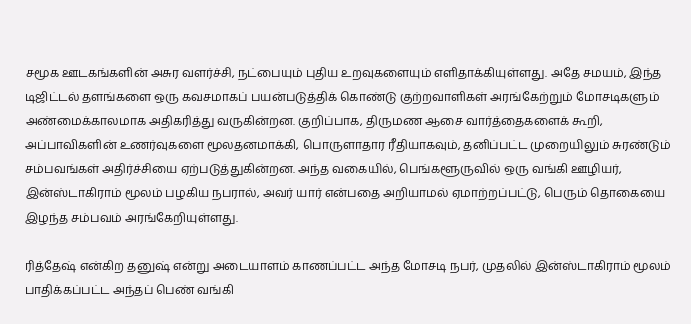சமூக ஊடகங்களின் அசுர வளர்ச்சி, நட்பையும் புதிய உறவுகளையும் எளிதாக்கியுள்ளது. அதே சமயம், இந்த டிஜிட்டல் தளங்களை ஒரு கவசமாகப் பயன்படுத்திக் கொண்டு குற்றவாளிகள் அரங்கேற்றும் மோசடிகளும் அண்மைக்காலமாக அதிகரித்து வருகின்றன. குறிப்பாக, திருமண ஆசை வார்த்தைகளைக் கூறி, அப்பாவிகளின் உணர்வுகளை மூலதனமாக்கி, பொருளாதார ரீதியாகவும், தனிப்பட்ட முறையிலும் சுரண்டும் சம்பவங்கள் அதிர்ச்சியை ஏற்படுத்துகின்றன. அந்த வகையில், பெங்களூருவில் ஒரு வங்கி ஊழியர், இன்ஸ்டாகிராம் மூலம் பழகிய நபரால், அவர் யார் என்பதை அறியாமல் ஏமாற்றப்பட்டு, பெரும் தொகையை இழந்த சம்பவம் அரங்கேறியுள்ளது.

ரித்தேஷ் என்கிற தனுஷ் என்று அடையாளம் காணப்பட்ட அந்த மோசடி நபர், முதலில் இன்ஸ்டாகிராம் மூலம் பாதிக்கப்பட்ட அந்தப் பெண் வங்கி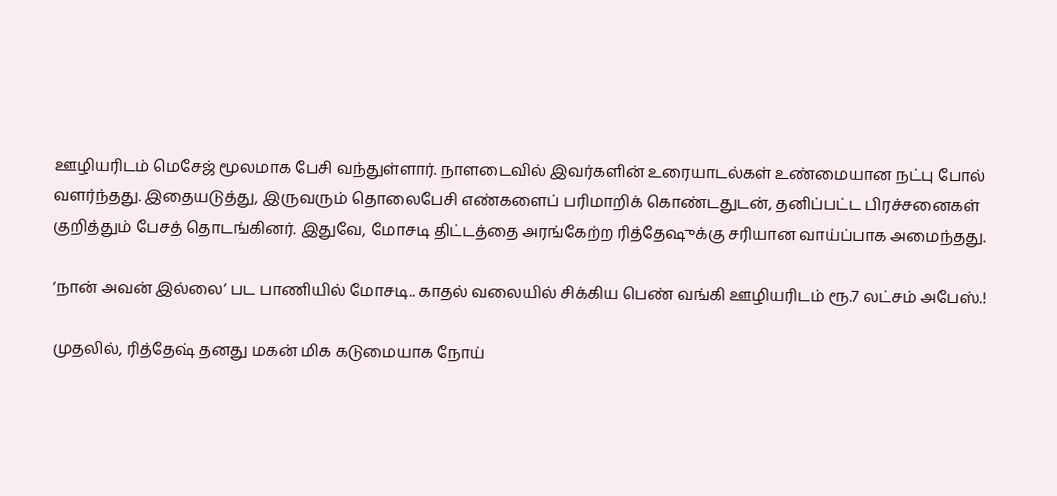ஊழியரிடம் மெசேஜ் மூலமாக பேசி வந்துள்ளார். நாளடைவில் இவர்களின் உரையாடல்கள் உண்மையான நட்பு போல் வளர்ந்தது. இதையடுத்து, இருவரும் தொலைபேசி எண்களைப் பரிமாறிக் கொண்டதுடன், தனிப்பட்ட பிரச்சனைகள் குறித்தும் பேசத் தொடங்கினர். இதுவே, மோசடி திட்டத்தை அரங்கேற்ற ரித்தேஷுக்கு சரியான வாய்ப்பாக அமைந்தது.

‘நான் அவன் இல்லை’ பட பாணியில் மோசடி.. காதல் வலையில் சிக்கிய பெண் வங்கி ஊழியரிடம் ரூ.7 லட்சம் அபேஸ்.!

முதலில், ரித்தேஷ் தனது மகன் மிக கடுமையாக நோய்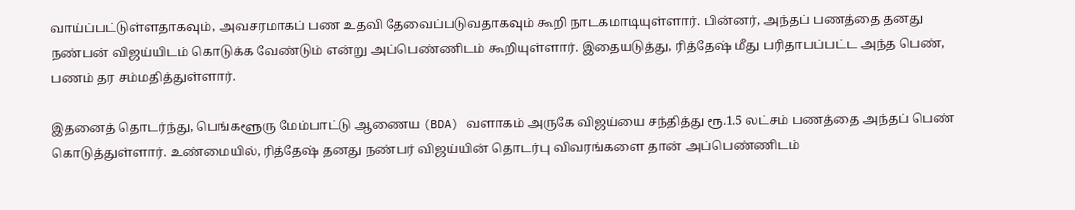வாய்ப்பட்டுள்ளதாகவும், அவசரமாகப் பண உதவி தேவைப்படுவதாகவும் கூறி நாடகமாடியுள்ளார். பின்னர், அந்தப் பணத்தை தனது நண்பன் விஜய்யிடம் கொடுக்க வேண்டும் என்று அப்பெண்ணிடம் கூறியுள்ளார். இதையடுத்து, ரித்தேஷ் மீது பரிதாபப்பட்ட அந்த பெண், பணம் தர சம்மதித்துள்ளார்.

இதனைத் தொடர்ந்து, பெங்களூரு மேம்பாட்டு ஆணைய (BDA) வளாகம் அருகே விஜய்யை சந்தித்து ரூ.1.5 லட்சம் பணத்தை அந்தப் பெண் கொடுத்துள்ளார். உண்மையில், ரித்தேஷ் தனது நண்பர் விஜய்யின் தொடர்பு விவரங்களை தான் அப்பெண்ணிடம்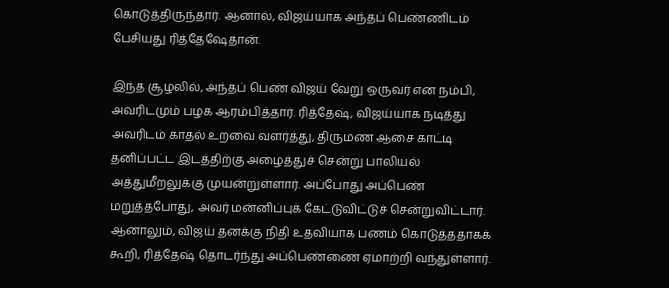கொடுத்திருந்தார். ஆனால், விஜய்யாக அந்தப் பெண்ணிடம் பேசியது ரித்தேஷேதான்.

இந்த சூழலில், அந்தப் பெண் விஜய் வேறு ஒருவர் என நம்பி, அவரிடமும் பழக ஆரம்பித்தார். ரித்தேஷ், விஜய்யாக நடித்து அவரிடம் காதல் உறவை வளர்த்து, திருமண ஆசை காட்டி தனிப்பட்ட இடத்திற்கு அழைத்துச் சென்று பாலியல் அத்துமீறலுக்கு முயன்றுள்ளார். அப்போது அப்பெண் மறுத்தபோது, அவர் மன்னிப்புக் கேட்டுவிட்டுச் சென்றுவிட்டார். ஆனாலும், விஜய் தனக்கு நிதி உதவியாக பணம் கொடுத்ததாகக் கூறி, ரித்தேஷ் தொடர்ந்து அப்பெண்ணை ஏமாற்றி வந்துள்ளார்.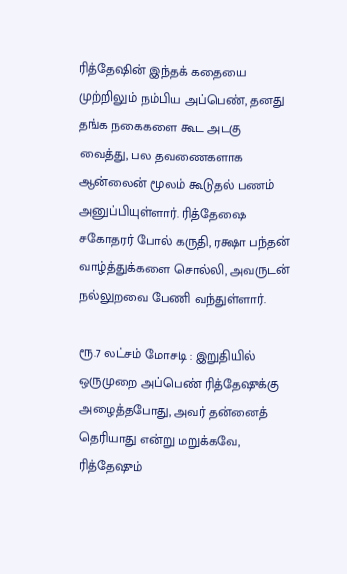ரித்தேஷின் இந்தக் கதையை முற்றிலும் நம்பிய அப்பெண், தனது தங்க நகைகளை கூட அடகு வைத்து, பல தவணைகளாக ஆன்லைன் மூலம் கூடுதல் பணம் அனுப்பியுள்ளார். ரித்தேஷை சகோதரர் போல் கருதி, ரக்ஷா பந்தன் வாழ்த்துக்களை சொல்லி, அவருடன் நல்லுறவை பேணி வந்துள்ளார்.

ரூ.7 லட்சம் மோசடி : இறுதியில் ஒருமுறை அப்பெண் ரித்தேஷுக்கு அழைத்தபோது, அவர் தன்னைத் தெரியாது என்று மறுக்கவே, ரித்தேஷும்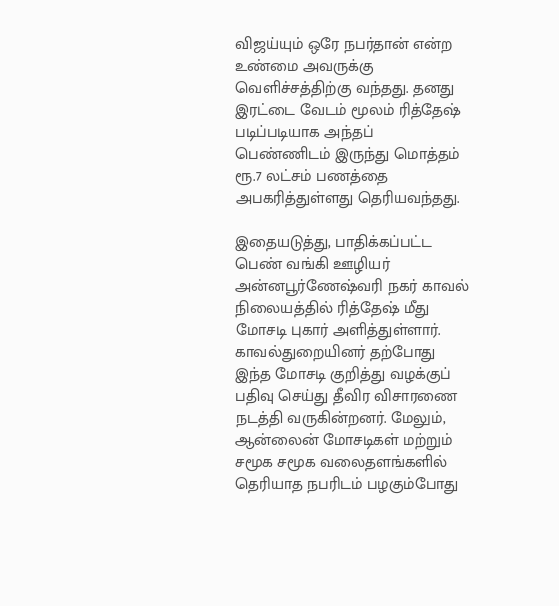விஜய்யும் ஒரே நபர்தான் என்ற உண்மை அவருக்கு வெளிச்சத்திற்கு வந்தது. தனது இரட்டை வேடம் மூலம் ரித்தேஷ் படிப்படியாக அந்தப் பெண்ணிடம் இருந்து மொத்தம் ரூ.7 லட்சம் பணத்தை அபகரித்துள்ளது தெரியவந்தது.

இதையடுத்து, பாதிக்கப்பட்ட பெண் வங்கி ஊழியர் அன்னபூர்ணேஷ்வரி நகர் காவல் நிலையத்தில் ரித்தேஷ் மீது மோசடி புகார் அளித்துள்ளார். காவல்துறையினர் தற்போது இந்த மோசடி குறித்து வழக்குப் பதிவு செய்து தீவிர விசாரணை நடத்தி வருகின்றனர். மேலும், ஆன்லைன் மோசடிகள் மற்றும் சமூக சமூக வலைதளங்களில் தெரியாத நபரிடம் பழகும்போது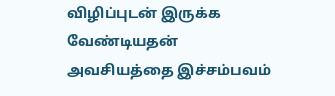விழிப்புடன் இருக்க வேண்டியதன் அவசியத்தை இச்சம்பவம்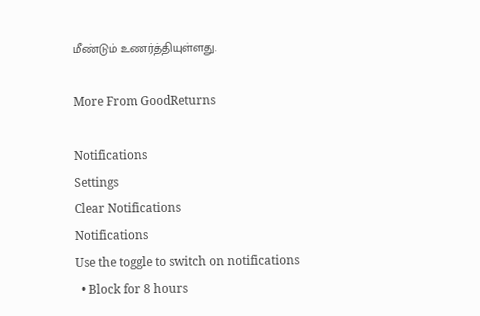மீண்டும் உணர்த்தியுள்ளது.

More From GoodReturns

Notifications
Settings
Clear Notifications
Notifications
Use the toggle to switch on notifications
  • Block for 8 hours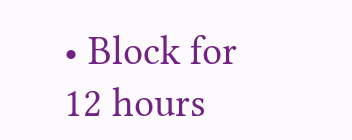• Block for 12 hours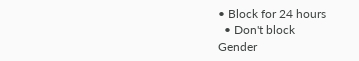• Block for 24 hours
  • Don't block
Gender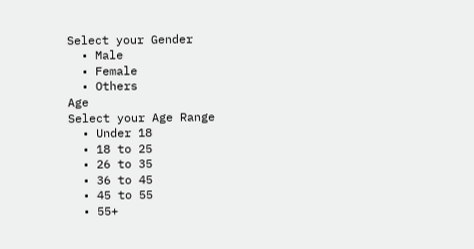Select your Gender
  • Male
  • Female
  • Others
Age
Select your Age Range
  • Under 18
  • 18 to 25
  • 26 to 35
  • 36 to 45
  • 45 to 55
  • 55+